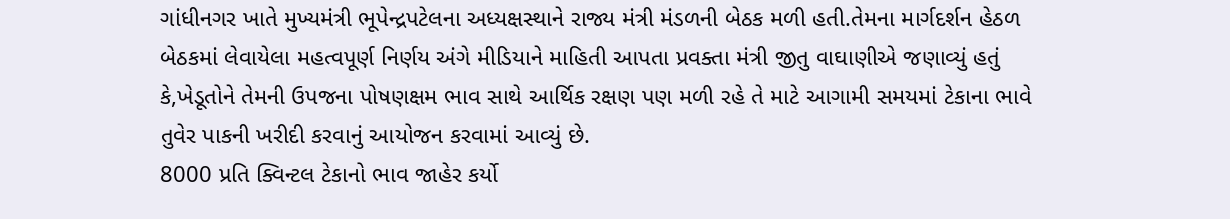ગાંધીનગર ખાતે મુખ્યમંત્રી ભૂપેન્દ્રપટેલના અધ્યક્ષસ્થાને રાજ્ય મંત્રી મંડળની બેઠક મળી હતી.તેમના માર્ગદર્શન હેઠળ બેઠકમાં લેવાયેલા મહત્વપૂર્ણ નિર્ણય અંગે મીડિયાને માહિતી આપતા પ્રવક્તા મંત્રી જીતુ વાઘાણીએ જણાવ્યું હતું કે,ખેડૂતોને તેમની ઉપજના પોષણક્ષમ ભાવ સાથે આર્થિક રક્ષણ પણ મળી રહે તે માટે આગામી સમયમાં ટેકાના ભાવે તુવેર પાકની ખરીદી કરવાનું આયોજન કરવામાં આવ્યું છે.
8000 પ્રતિ ક્વિન્ટલ ટેકાનો ભાવ જાહેર કર્યો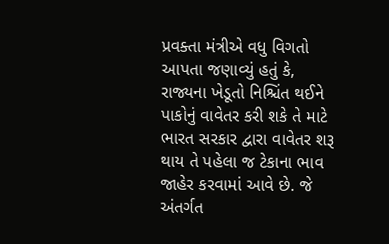પ્રવક્તા મંત્રીએ વધુ વિગતો આપતા જણાવ્યું હતું કે, રાજ્યના ખેડૂતો નિશ્ચિંત થઈને પાકોનું વાવેતર કરી શકે તે માટે ભારત સરકાર દ્વારા વાવેતર શરૂ થાય તે પહેલા જ ટેકાના ભાવ જાહેર કરવામાં આવે છે. જે અંતર્ગત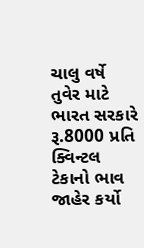ચાલુ વર્ષે તુવેર માટે ભારત સરકારે રૂ.8000 પ્રતિ ક્વિન્ટલ ટેકાનો ભાવ જાહેર કર્યો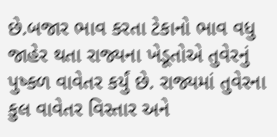છે.બજાર ભાવ કરતા ટેકાનો ભાવ વધુ જાહેર થતા રાજ્યના ખેડૂતોએ તુવેરનું પુષ્કળ વાવેતર કર્યું છે. રાજ્યમાં તુવેરના કુલ વાવેતર વિસ્તાર અને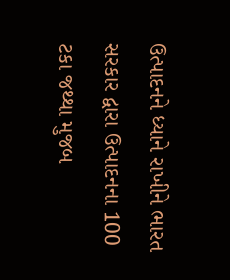ઉત્પાદનને ધ્યાને રાખીને ભારત સરકાર દ્વારા ઉત્પાદનના 100 ટકા જથ્થા મુજબ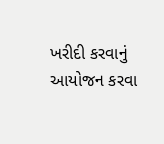ખરીદી કરવાનું આયોજન કરવા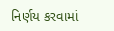નિર્ણય કરવામાં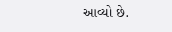આવ્યો છે.